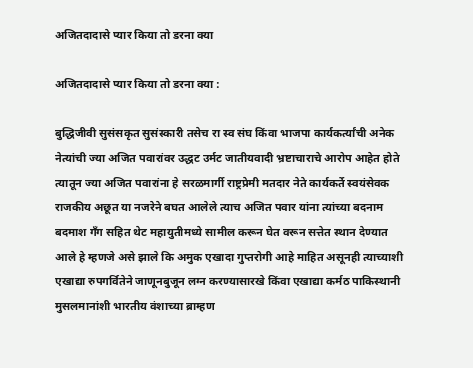अजितदादासे प्यार किया तो डरना क्या

अजितदादासे प्यार किया तो डरना क्या :

बुद्धिजीवी सुसंसकृत सुसंस्कारी तसेच रा स्व संघ किंवा भाजपा कार्यकर्त्यांची अनेक नेत्यांची ज्या अजित पवारांवर उद्धट उर्मट जातीयवादी भ्रष्टाचाराचे आरोप आहेत होते त्यातून ज्या अजित पवारांना हे सरळमार्गी राष्ट्रप्रेमी मतदार नेते कार्यकर्ते स्वयंसेवक राजकीय अछूत या नजरेने बघत आलेले त्याच अजित पवार यांना त्यांच्या बदनाम बदमाश गॅंग सहित थेट महायुतीमध्ये सामील करून घेत वरून सत्तेत स्थान देण्यात आले हे म्हणजे असे झाले कि अमुक एखादा गुप्तरोगी आहे माहित असूनही त्याच्याशी एखाद्या रुपगर्वितेने जाणूनबुजून लग्न करण्यासारखे किंवा एखाद्या कर्मठ पाकिस्थानी मुसलमानांशी भारतीय वंशाच्या ब्राम्हण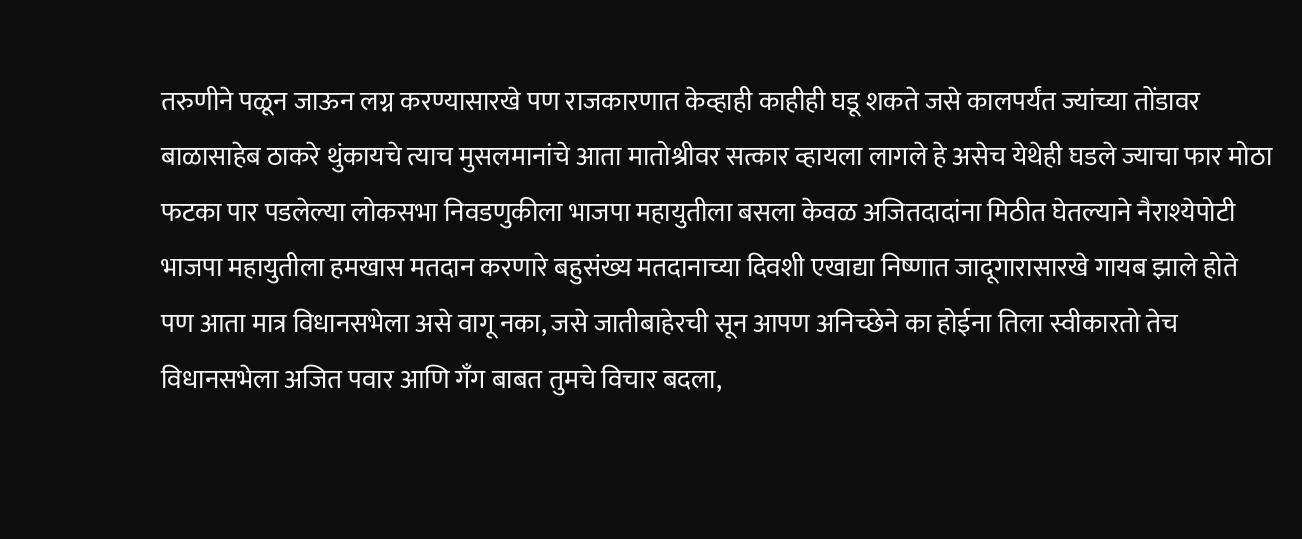तरुणीने पळून जाऊन लग्न करण्यासारखे पण राजकारणात केव्हाही काहीही घडू शकते जसे कालपर्यंत ज्यांच्या तोंडावर बाळासाहेब ठाकरे थुंकायचे त्याच मुसलमानांचे आता मातोश्रीवर सत्कार व्हायला लागले हे असेच येथेही घडले ज्याचा फार मोठा फटका पार पडलेल्या लोकसभा निवडणुकीला भाजपा महायुतीला बसला केवळ अजितदादांना मिठीत घेतल्याने नैराश्येपोटी भाजपा महायुतीला हमखास मतदान करणारे बहुसंख्य मतदानाच्या दिवशी एखाद्या निष्णात जादूगारासारखे गायब झाले होते पण आता मात्र विधानसभेला असे वागू नका, जसे जातीबाहेरची सून आपण अनिच्छेने का होईना तिला स्वीकारतो तेच विधानसभेला अजित पवार आणि गॅंग बाबत तुमचे विचार बदला,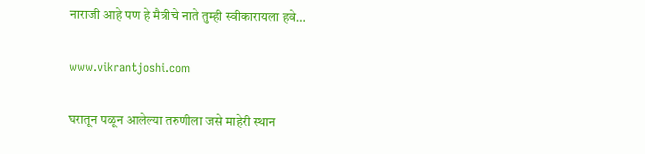नाराजी आहे पण हे मैत्रीचे नाते तुम्ही स्वीकारायला हवे…

www.vikrantjoshi.com

घरातून पळून आलेल्या तरुणीला जसे माहेरी स्थान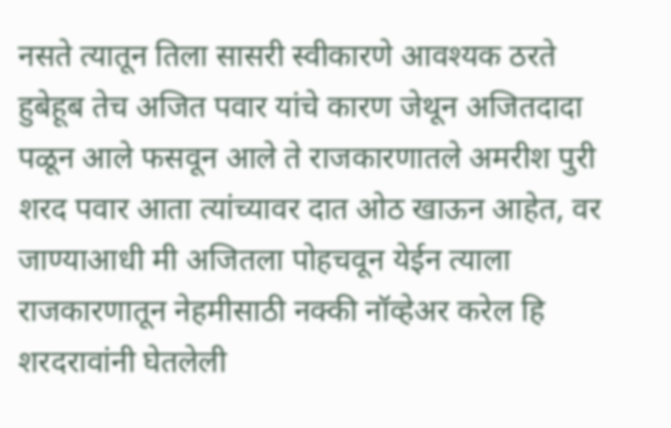नसते त्यातून तिला सासरी स्वीकारणे आवश्यक ठरते हुबेहूब तेच अजित पवार यांचे कारण जेथून अजितदादा पळून आले फसवून आले ते राजकारणातले अमरीश पुरी शरद पवार आता त्यांच्यावर दात ओठ खाऊन आहेत, वर जाण्याआधी मी अजितला पोहचवून येईन त्याला राजकारणातून नेहमीसाठी नक्की नॉव्हेअर करेल हि शरदरावांनी घेतलेली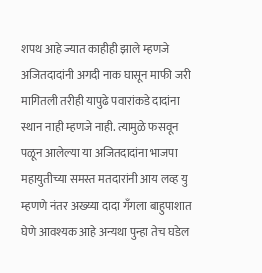शपथ आहे ज्यात काहीही झाले म्हणजे अजितदादांनी अगदी नाक घासून माफी जरी मागितली तरीही यापुढे पवारांकडे दादांना स्थान नाही म्हणजे नाही. त्यामुळे फसवून पळून आलेल्या या अजितदादांना भाजपा महायुतीच्या समस्त मतदारांनी आय लव्ह यु म्हणणे नंतर अख्य्या दादा गॅंगला बाहुपाशात घेणे आवश्यक आहे अन्यथा पुन्हा तेच घडेल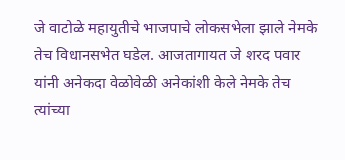जे वाटोळे महायुतीचे भाजपाचे लोकसभेला झाले नेमके तेच विधानसभेत घडेल. आजतागायत जे शरद पवार यांनी अनेकदा वेळोवेळी अनेकांशी केले नेमके तेच त्यांच्या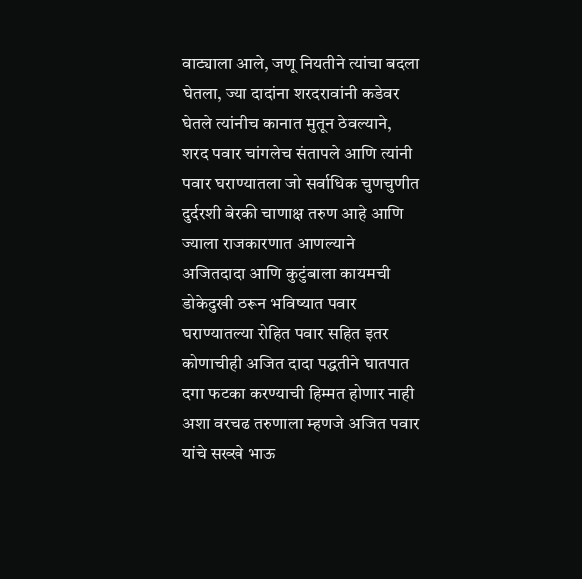वाट्याला आले, जणू नियतीने त्यांचा बदला घेतला, ज्या दादांना शरदरावांनी कडेवर घेतले त्यांनीच कानात मुतून ठेवल्याने, शरद पवार चांगलेच संतापले आणि त्यांनी पवार घराण्यातला जो सर्वाधिक चुणचुणीत दुर्दरशी बेरकी चाणाक्ष तरुण आहे आणि ज्याला राजकारणात आणल्याने अजितदादा आणि कुटुंबाला कायमची डोकेदुखी ठरून भविष्यात पवार घराण्यातल्या रोहित पवार सहित इतर कोणाचीही अजित दादा पद्धतीने घातपात दगा फटका करण्याची हिम्मत होणार नाही अशा वरचढ तरुणाला म्हणजे अजित पवार यांचे सख्खे भाऊ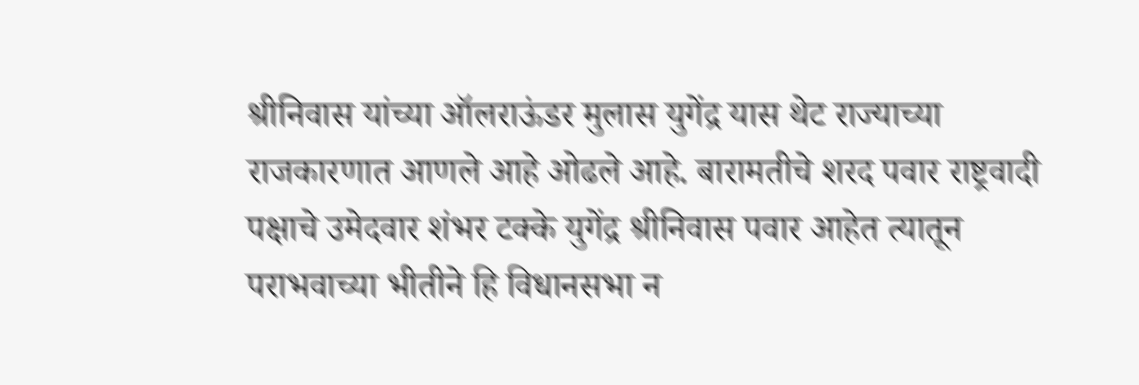श्रीनिवास यांच्या ऑलराऊंडर मुलास युगेंद्र यास थेट राज्याच्या राजकारणात आणले आहे ओढले आहे. बारामतीचे शरद पवार राष्ट्रवादी पक्षाचे उमेदवार शंभर टक्के युगेंद्र श्रीनिवास पवार आहेत त्यातून पराभवाच्या भीतीने हि विधानसभा न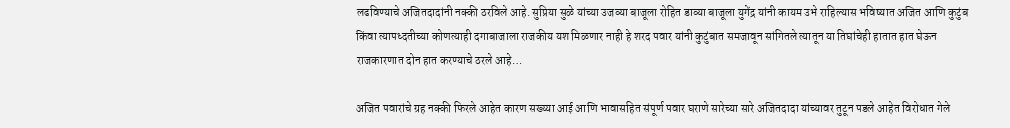लढविण्याचे अजितदादांनी नक्की ठरविले आहे. सुप्रिया सुळे यांच्या उजव्या बाजूला रोहित डाव्या बाजूला युगेंद्र यांनी कायम उभे राहिल्यास भविष्यात अजित आणि कुटुंब किंवा त्यापध्दतीच्या कोणत्याही दगाबाजाला राजकीय यश मिळणार नाही हे शरद पवार यांनी कुटुंबात समजावून सांगितले त्यातून या तिघांचेही हातात हात घेऊन राजकारणात दोन हात करण्याचे ठरले आहे…

अजित पवारांचे ग्रह नक्की फिरले आहेत कारण सख्य्या आई आणि भावासहित संपूर्ण पवार घराणे सारेच्या सारे अजितदादा यांच्यावर तुटून पडले आहेत विरोधात गेले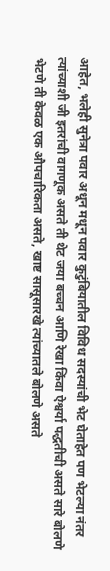आहेत, भलेही सुनेत्रा पवार अधून मधून पवार कुटुंबियातील विविध सदस्यांची भेट घेताहेत पण भेटल्या नंतर त्यांच्याशी जी इतरांची वागणूक असते ती थेट जया बच्चन आणि रेखा किंवा ऐश्वर्या पद्धतीची असते सारे बोलणे भेटणे ती केवळ एक औपचारिकता असते, खाष्ट सासूसारखे त्यांच्यातले बोलणे असते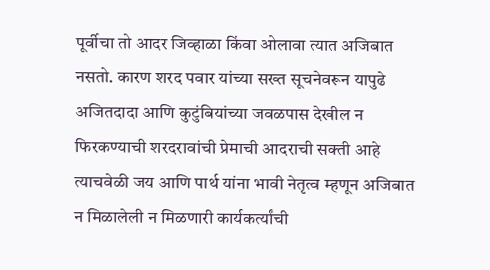पूर्वीचा तो आदर जिव्हाळा किंवा ओलावा त्यात अजिबात नसतो. कारण शरद पवार यांच्या सख्त सूचनेवरून यापुढे अजितदादा आणि कुटुंबियांच्या जवळपास देखील न फिरकण्याची शरदरावांची प्रेमाची आदराची सक्ती आहे त्याचवेळी जय आणि पार्थ यांना भावी नेतृत्व म्हणून अजिबात न मिळालेली न मिळणारी कार्यकर्त्यांची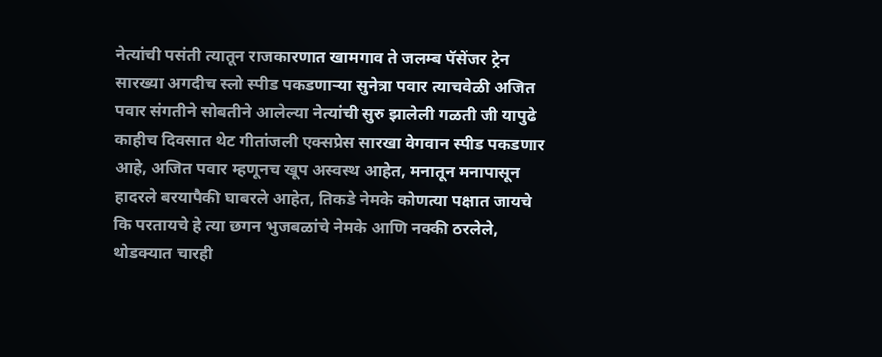नेत्यांची पसंती त्यातून राजकारणात खामगाव ते जलम्ब पॅसेंजर ट्रेन सारख्या अगदीच स्लो स्पीड पकडणाऱ्या सुनेत्रा पवार त्याचवेळी अजित पवार संगतीने सोबतीने आलेल्या नेत्यांची सुरु झालेली गळती जी यापुढे काहीच दिवसात थेट गीतांजली एक्सप्रेस सारखा वेगवान स्पीड पकडणार आहे, अजित पवार म्हणूनच खूप अस्वस्थ आहेत, मनातून मनापासून हादरले बरयापैकी घाबरले आहेत, तिकडे नेमके कोणत्या पक्षात जायचे कि परतायचे हे त्या छगन भुजबळांचे नेमके आणि नक्की ठरलेले, थोडक्यात चारही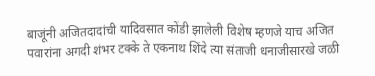बाजूंनी अजितदादांची यादिवसात कोंडी झालेली विशेष म्हणजे याच अजित पवारांना अगदी शंभर टक्के ते एकनाथ शिंदे त्या संताजी धनाजीसारखे जळी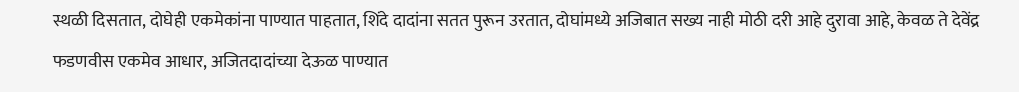स्थळी दिसतात, दोघेही एकमेकांना पाण्यात पाहतात, शिंदे दादांना सतत पुरून उरतात, दोघांमध्ये अजिबात सख्य नाही मोठी दरी आहे दुरावा आहे, केवळ ते देवेंद्र फडणवीस एकमेव आधार, अजितदादांच्या देऊळ पाण्यात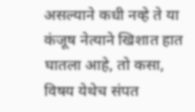असल्याने कधी नव्हे ते या कंजूष नेत्याने खिशात हात घातला आहे, तो कसा, विषय येथेच संपत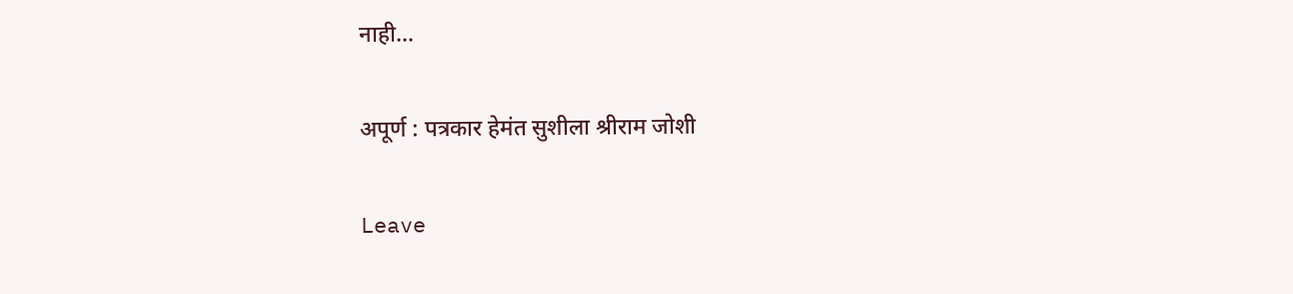नाही…

अपूर्ण : पत्रकार हेमंत सुशीला श्रीराम जोशी

Leave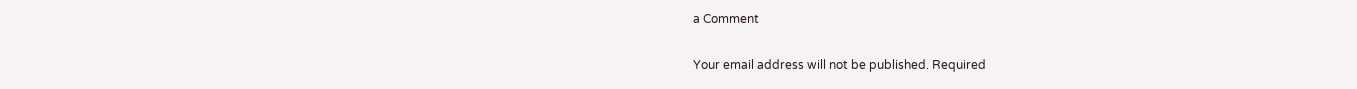a Comment

Your email address will not be published. Required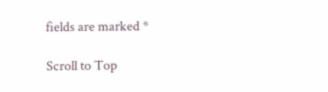fields are marked *

Scroll to Top